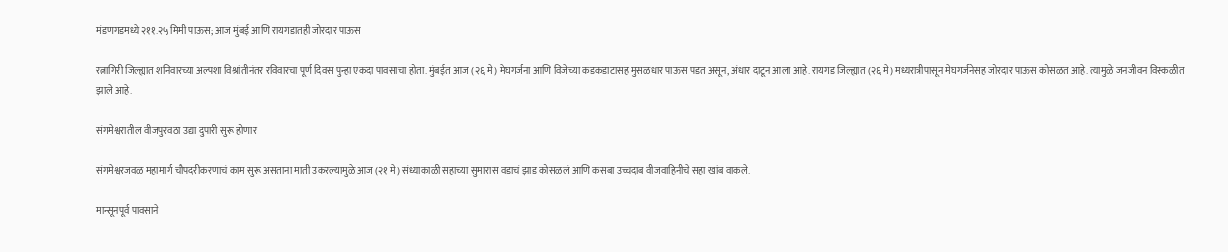मंडणगडमध्ये २११.२५ मिमी पाऊस; आज मुंबई आणि रायगडातही जोरदार पाऊस

रत्नागिरी जिल्ह्यात शनिवारच्या अल्पशा विश्रांतीनंतर रविवारचा पूर्ण दिवस पुन्हा एकदा पावसाचा होता. मुंबईत आज (२६ मे) मेघगर्जना आणि विजेच्या कडकडाटासह मुसळधार पाऊस पडत असून, अंधार दाटून आला आहे. रायगड जिल्ह्यात (२६ मे) मध्यरात्रीपासून मेघगर्जनेसह जोरदार पाऊस कोसळत आहे. त्यामुळे जनजीवन विस्कळीत झाले आहे.

संगमेश्वरातील वीजपुरवठा उद्या दुपारी सुरू होणार

संगमेश्वरजवळ महामार्ग चौपदरीकरणाचं काम सुरू असताना माती उकरल्यामुळे आज (२१ मे) संध्याकाळी सहाच्या सुमारास वडाचं झाड कोसळलं आणि कसबा उच्चदाब वीजवाहिनीचे सहा खांब वाकले.

मान्सूनपूर्व पावसाने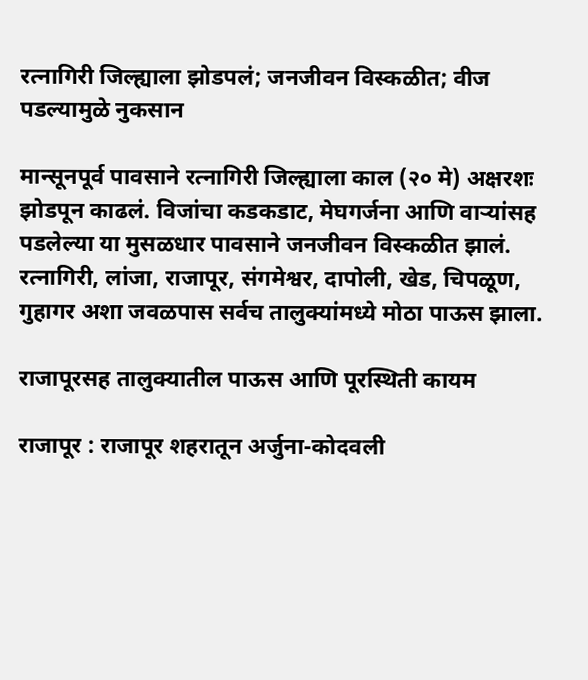रत्नागिरी जिल्ह्याला झोडपलं; जनजीवन विस्कळीत; वीज पडल्यामुळे नुकसान

मान्सूनपूर्व पावसाने रत्नागिरी जिल्ह्याला काल (२० मे) अक्षरशः झोडपून काढलं. विजांचा कडकडाट, मेघगर्जना आणि वाऱ्यांसह पडलेल्या या मुसळधार पावसाने जनजीवन विस्कळीत झालं. रत्नागिरी, लांजा, राजापूर, संगमेश्वर, दापोली, खेड, चिपळूण, गुहागर अशा जवळपास सर्वच तालुक्यांमध्ये मोठा पाऊस झाला.

राजापूरसह तालुक्यातील पाऊस आणि पूरस्थिती कायम

राजापूर : राजापूर शहरातून अर्जुना-कोदवली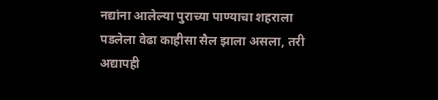नद्यांना आलेल्या पुराच्या पाण्याचा शहराला पडलेला वेढा काहीसा सैल झाला असला, तरी अद्यापही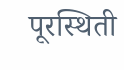पूरस्थिती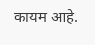कायम आहे.